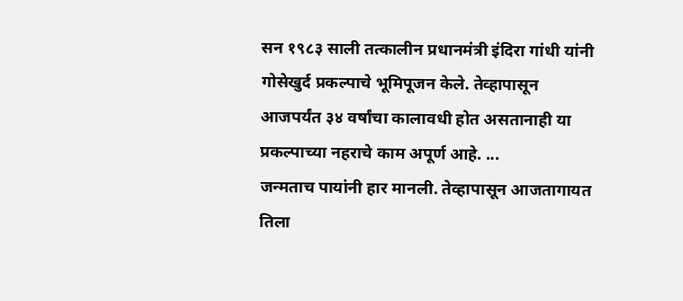सन १९८३ साली तत्कालीन प्रधानमंत्री इंदिरा गांधी यांनी गोसेखुर्द प्रकल्पाचे भूमिपूजन केले. तेव्हापासून आजपर्यंत ३४ वर्षांचा कालावधी होत असतानाही या प्रकल्पाच्या नहराचे काम अपूर्ण आहे. ...
जन्मताच पायांनी हार मानली. तेव्हापासून आजतागायत तिला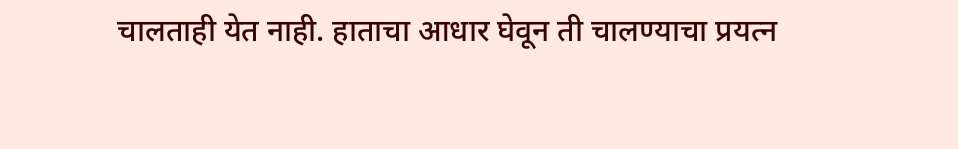चालताही येत नाही. हाताचा आधार घेवून ती चालण्याचा प्रयत्न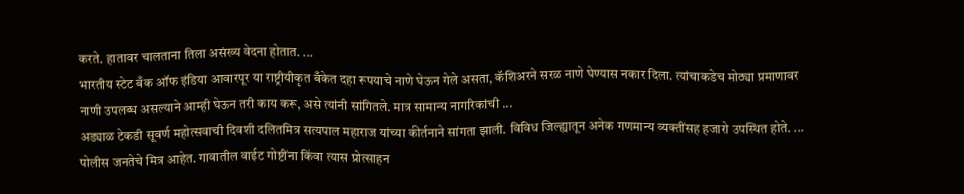करते. हातावर चालताना तिला असंख्य वेदना होतात. ...
भारतीय स्टेट बँक ऑफ इंडिया आवारपूर या राष्ट्रीयीकृत बँकेत दहा रूपयाचे नाणे घेऊन गेले असता, कॅशिअरने सरळ नाणे घेण्यास नकार दिला. त्यांचाकडेच मोठ्या प्रमाणावर नाणी उपलब्ध असल्याने आम्ही घेऊन तरी काय करू, असे त्यांनी सांगितले. मात्र सामान्य नागरिकांची ...
अड्याळ टेकडी सूवर्ण महोत्सवाची दिवशी दलितमित्र सत्यपाल महाराज यांच्या कीर्तनाने सांगता झाली. विविध जिल्ह्यातून अनेक गणमान्य व्यक्तींसह हजारो उपस्थित होते. ...
पोलीस जनतेचे मित्र आहेत. गावातील वाईट गोष्टींना किंवा त्यास प्रोत्साहन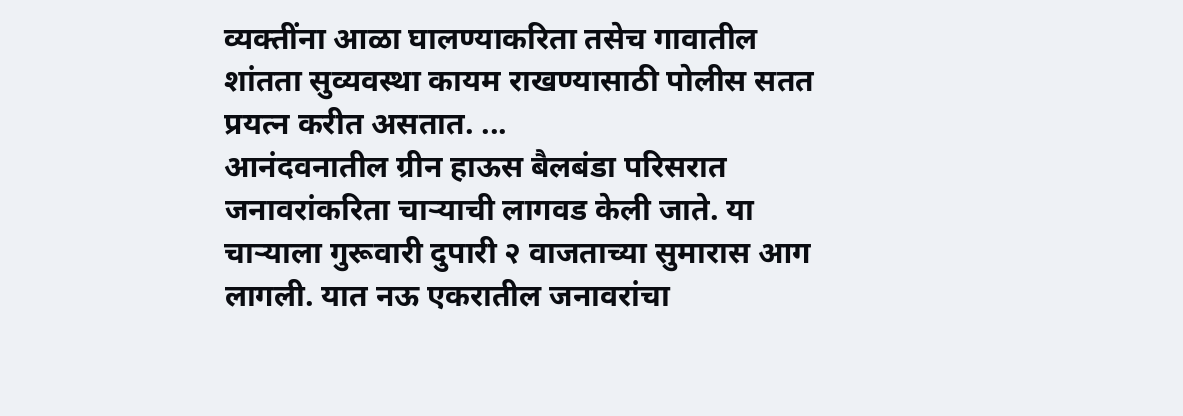व्यक्तींना आळा घालण्याकरिता तसेच गावातील शांतता सुव्यवस्था कायम राखण्यासाठी पोलीस सतत प्रयत्न करीत असतात. ...
आनंदवनातील ग्रीन हाऊस बैलबंडा परिसरात जनावरांकरिता चाऱ्याची लागवड केली जाते. या चाऱ्याला गुरूवारी दुपारी २ वाजताच्या सुमारास आग लागली. यात नऊ एकरातील जनावरांचा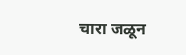चारा जळून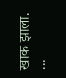खाक झाला. ...